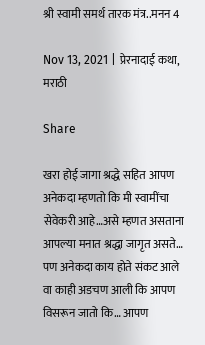श्री स्वामी समर्थ तारक मंत्र..मनन 4

Nov 13, 2021 | प्रेरनादाई कथा, मराठी

Share

खरा होई जागा श्रद्धे सहित आपण अनेकदा म्हणतो कि मी स्वामींचा सेवेकरी आहे…असे म्हणत असताना आपल्या मनात श्रद्धा जागृत असते… पण अनेकदा काय होते संकट आले वा काही अडचण आली कि आपण विसरून जातो कि… आपण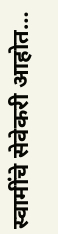स्वामींचे सेवेकरी आहोत…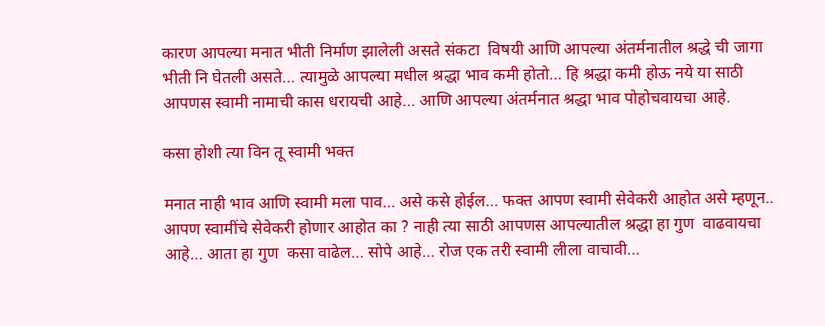कारण आपल्या मनात भीती निर्माण झालेली असते संकटा  विषयी आणि आपल्या अंतर्मनातील श्रद्धे ची जागा भीती नि घेतली असते… त्यामुळे आपल्या मधील श्रद्धा भाव कमी होतो… हि श्रद्धा कमी होऊ नये या साठी आपणस स्वामी नामाची कास धरायची आहे… आणि आपल्या अंतर्मनात श्रद्धा भाव पोहोचवायचा आहे.

कसा होशी त्या विन तू स्वामी भक्त

मनात नाही भाव आणि स्वामी मला पाव… असे कसे होईल… फक्त आपण स्वामी सेवेकरी आहोत असे म्हणून.. आपण स्वामींचे सेवेकरी होणार आहोत का ? नाही त्या साठी आपणस आपल्यातील श्रद्धा हा गुण  वाढवायचा आहे… आता हा गुण  कसा वाढेल… सोपे आहे… रोज एक तरी स्वामी लीला वाचावी…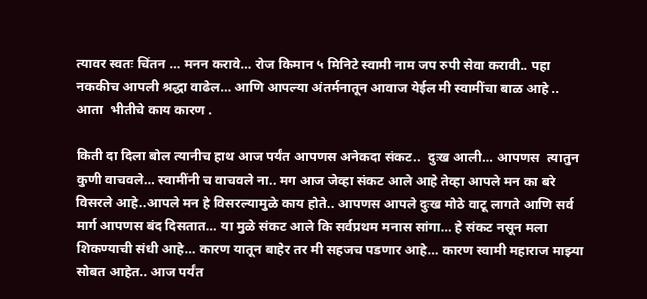त्यावर स्वतः चिंतन … मनन करावे… रोज किमान ५ मिनिटे स्वामी नाम जप रुपी सेवा करावी.. पहा नककीच आपली श्रद्धा वाढेल… आणि आपल्या अंतर्मनातून आवाज येईल मी स्वामींचा बाळ आहे .. आता  भीतीचे काय कारण .

किती दा दिला बोल त्यानीच हाथ आज पर्यंत आपणस अनेकदा संकट..  दुःख आली… आपणस  त्यातुन कुणी वाचवले… स्वामींनी च वाचवले ना.. मग आज जेव्हा संकट आले आहे तेव्हा आपले मन का बरे विसरले आहे..आपले मन हे विसरल्यामुळे काय होते.. आपणस आपले दुःख मोठे वाटू लागते आणि सर्व मार्ग आपणस बंद दिसतात… या मुळे संकट आले कि सर्वप्रथम मनास सांगा… हे संकट नसून मला शिकण्याची संधी आहे… कारण यातून बाहेर तर मी सहजच पडणार आहे… कारण स्वामी महाराज माझ्या सोबत आहेत.. आज पर्यंत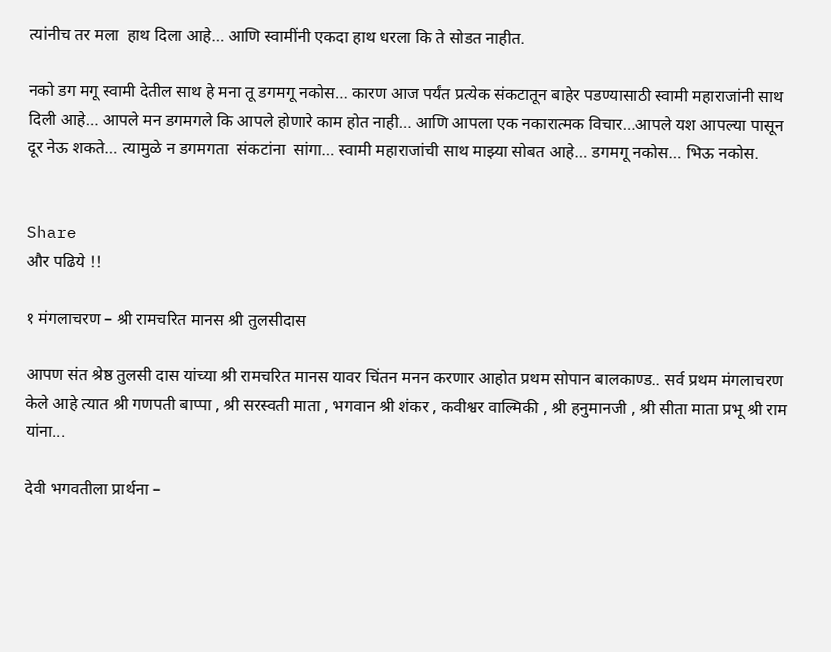त्यांनीच तर मला  हाथ दिला आहे… आणि स्वामींनी एकदा हाथ धरला कि ते सोडत नाहीत.

नको डग मगू स्वामी देतील साथ हे मना तू डगमगू नकोस… कारण आज पर्यंत प्रत्येक संकटातून बाहेर पडण्यासाठी स्वामी महाराजांनी साथ दिली आहे… आपले मन डगमगले कि आपले होणारे काम होत नाही… आणि आपला एक नकारात्मक विचार…आपले यश आपल्या पासून दूर नेऊ शकते… त्यामुळे न डगमगता  संकटांना  सांगा… स्वामी महाराजांची साथ माझ्या सोबत आहे… डगमगू नकोस… भिऊ नकोस.


Share
और पढिये !!

१ मंगलाचरण – श्री रामचरित मानस श्री तुलसीदास

आपण संत श्रेष्ठ तुलसी दास यांच्या श्री रामचरित मानस यावर चिंतन मनन करणार आहोत प्रथम सोपान बालकाण्ड.. सर्व प्रथम मंगलाचरण केले आहे त्यात श्री गणपती बाप्पा , श्री सरस्वती माता , भगवान श्री शंकर , कवीश्वर वाल्मिकी , श्री हनुमानजी , श्री सीता माता प्रभू श्री राम यांना...

देवी भगवतीला प्रार्थना –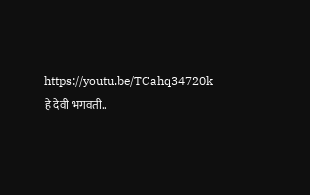https://youtu.be/TCahq34720k हे देवी भगवती..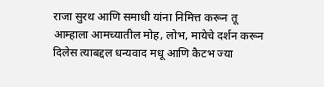राजा सुरथ आणि समाधी यांना निमित्त करून तू आम्हाला आमच्यातील मोह, लोभ, मायेचे दर्शन करून दिलेस त्याबद्दल धन्यवाद मधू आणि कैटभ ज्या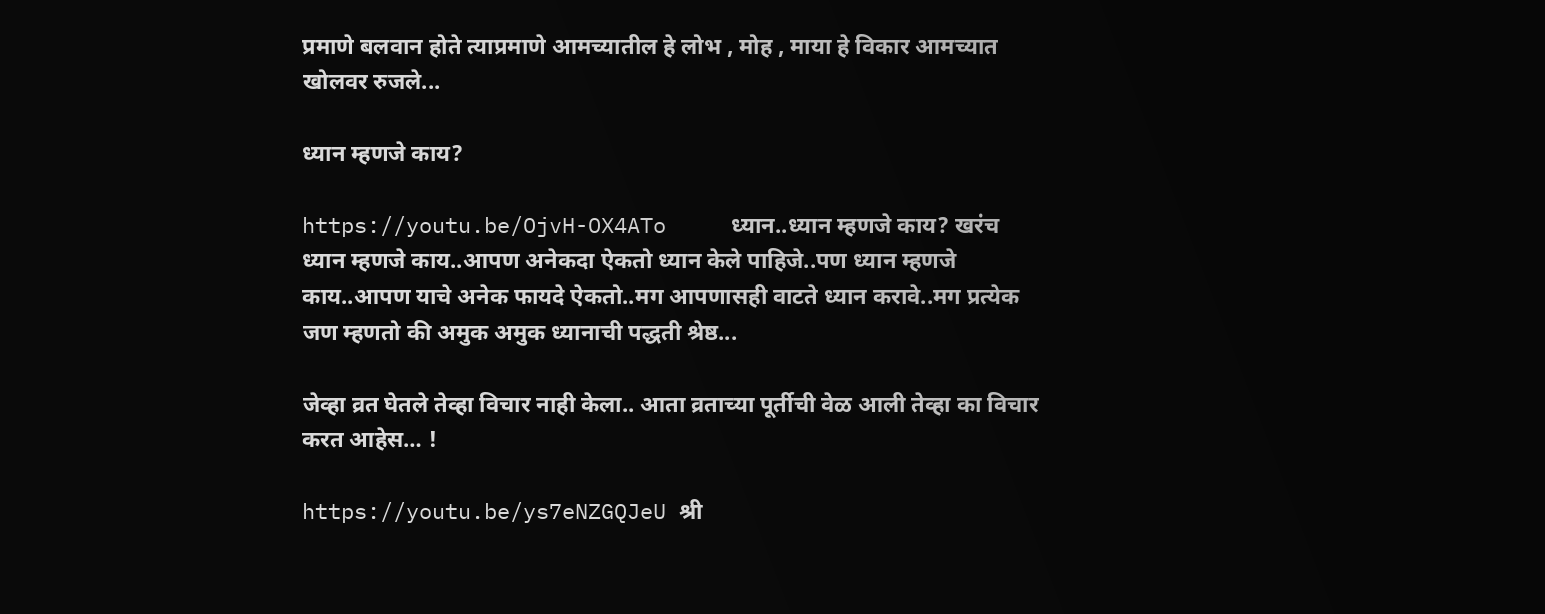प्रमाणे बलवान होते त्याप्रमाणे आमच्यातील हे लोभ , मोह , माया हे विकार आमच्यात खोलवर रुजले...

ध्यान म्हणजे काय?

https://youtu.be/OjvH-OX4ATo     ध्यान..ध्यान म्हणजे काय? खरंच ध्यान म्हणजे काय..आपण अनेकदा ऐकतो ध्यान केले पाहिजे..पण ध्यान म्हणजे काय..आपण याचे अनेक फायदे ऐकतो..मग आपणासही वाटते ध्यान करावे..मग प्रत्येक जण म्हणतो की अमुक अमुक ध्यानाची पद्धती श्रेष्ठ...

जेव्हा व्रत घेतले तेव्हा विचार नाही केला.. आता व्रताच्या पूर्तीची वेळ आली तेव्हा का विचार करत आहेस… !

https://youtu.be/ys7eNZGQJeU श्री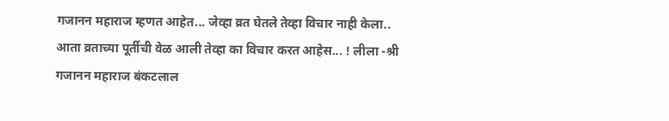गजानन महाराज म्हणत आहेत... जेव्हा व्रत घेतले तेव्हा विचार नाही केला.. आता व्रताच्या पूर्तीची वेळ आली तेव्हा का विचार करत आहेस... ! लीला -श्री गजानन महाराज बंकटलाल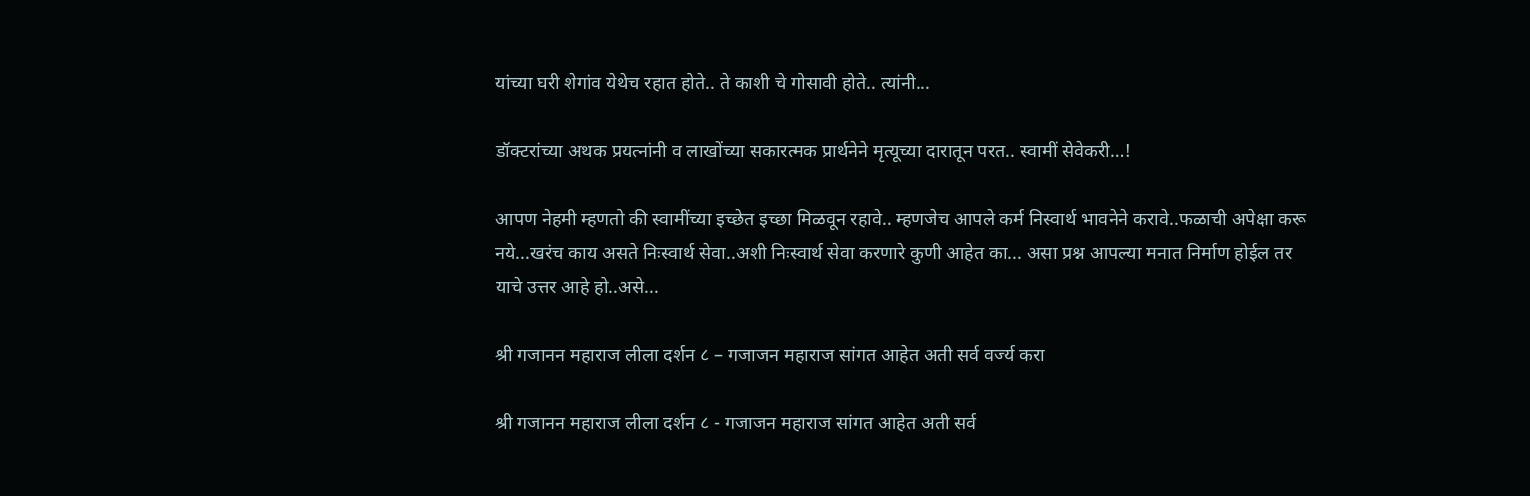यांच्या घरी शेगांव येथेच रहात होते.. ते काशी चे गोसावी होते.. त्यांनी...

डॉक्टरांच्या अथक प्रयत्नांनी व लाखोंच्या सकारत्मक प्रार्थनेने मृत्यूच्या दारातून परत.. स्वामीं सेवेकरी…!

आपण नेहमी म्हणतो की स्वामींच्या इच्छेत इच्छा मिळवून रहावे.. म्हणजेच आपले कर्म निस्वार्थ भावनेने करावे..फळाची अपेक्षा करू नये...खरंच काय असते निःस्वार्थ सेवा..अशी निःस्वार्थ सेवा करणारे कुणी आहेत का... असा प्रश्न आपल्या मनात निर्माण होईल तर याचे उत्तर आहे हो..असे...

श्री गजानन महाराज लीला दर्शन ८ – गजाजन महाराज सांगत आहेत अती सर्व वर्ज्य करा

श्री गजानन महाराज लीला दर्शन ८ - गजाजन महाराज सांगत आहेत अती सर्व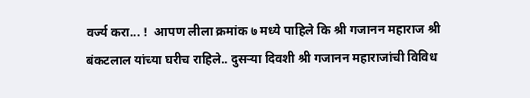वर्ज्य करा... !  आपण लीला क्रमांक ७ मध्ये पाहिले कि श्री गजानन महाराज श्री बंकटलाल यांच्या घरीच राहिले.. दुसऱ्या दिवशी श्री गजानन महाराजांची विविध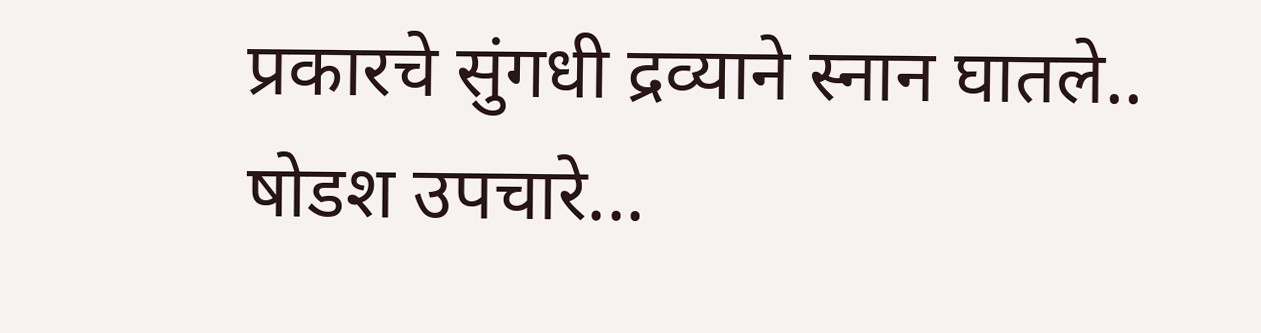प्रकारचे सुंगधी द्रव्याने स्नान घातले.. षोडश उपचारे...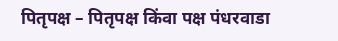पितृपक्ष – पितृपक्ष किंवा पक्ष पंधरवाडा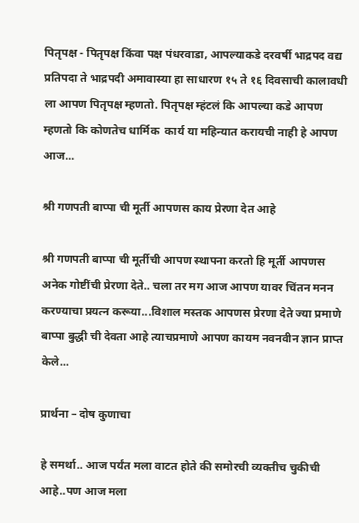पितृपक्ष - पितृपक्ष किंवा पक्ष पंधरवाडा, आपल्याकडे दरवर्षी भाद्रपद वद्य प्रतिपदा ते भाद्रपदी अमावास्या हा साधारण १५ ते १६ दिवसाची कालावधी ला आपण पितृपक्ष म्हणतो. पितृपक्ष म्हंटलं कि आपल्या कडे आपण म्हणतो कि कोणतेच धार्मिक  कार्य या महिन्यात करायची नाही हे आपण आज...

श्री गणपती बाप्पा ची मूर्ती आपणस काय प्रेरणा देत आहे

श्री गणपती बाप्पा ची मूर्तीची आपण स्थापना करतो हि मूर्ती आपणस अनेक गोष्टींची प्रेरणा देते.. चला तर मग आज आपण यावर चिंतन मनन करण्याचा प्रयत्न करूया...विशाल मस्तक आपणस प्रेरणा देते ज्या प्रमाणे बाप्पा बुद्धी ची देवता आहे त्याचप्रमाणे आपण कायम नवनवीन ज्ञान प्राप्त केले...

प्रार्थना – दोष कुणाचा

हे समर्था.. आज पर्यंत मला वाटत होते की समोरची व्यक्तीच चुकीची आहे..पण आज मला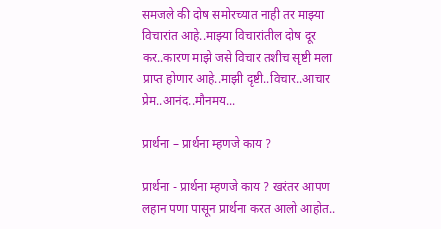समजले की दोष समोरच्यात नाही तर माझ्या विचारांत आहे..माझ्या विचारांतील दोष दूर कर..कारण माझे जसे विचार तशीच सृष्टी मला प्राप्त होणार आहे..माझी दृष्टी..विचार..आचार प्रेम..आनंद..मौनमय...

प्रार्थना – प्रार्थना म्हणजे काय ?

प्रार्थना - प्रार्थना म्हणजे काय ? खरंतर आपण लहान पणा पासून प्रार्थना करत आलो आहोत..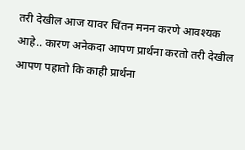तरी देखील आज यावर चिंतन मनन करणे आवश्यक आहे.. कारण अनेकदा आपण प्रार्थना करतो तरी देखील आपण पहातो कि काही प्रार्थना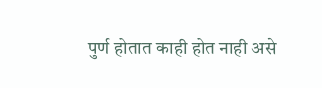पुर्ण होतात काही होत नाही असे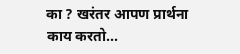का ? खरंतर आपण प्रार्थना काय करतो...